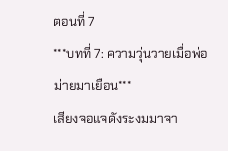ตอนที่ 7
***บทที่ 7: ความวุ่นวายเมื่อพ่อม่ายมาเยือน***
เสียงจอแจดังระงมมาจา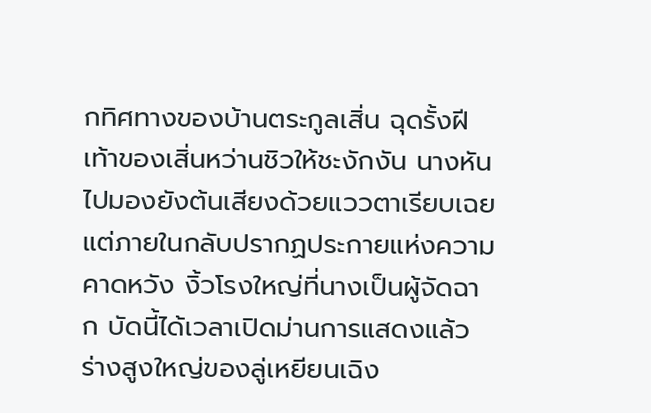กทิศทางของบ้านตระกูลเสิ่น ฉุดรั้งฝีเท้าของเสิ่นหว่านชิวให้ชะงักงัน นางหันไปมองยังต้นเสียงด้วยแววตาเรียบเฉย แต่ภายในกลับปรากฏประกายแห่งความคาดหวัง งิ้วโรงใหญ่ที่นางเป็นผู้จัดฉาก บัดนี้ได้เวลาเปิดม่านการแสดงแล้ว
ร่างสูงใหญ่ของลู่เหยียนเฉิง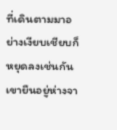ที่เดินตามมาอย่างเงียบเชียบก็หยุดลงเช่นกัน เขายืนอยู่ห่างจา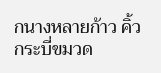กนางหลายก้าว คิ้วกระบี่ขมวด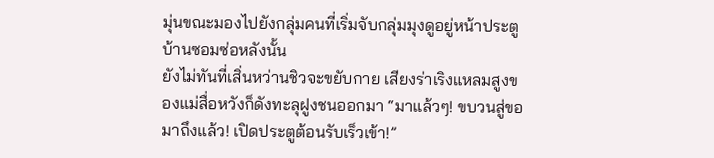มุ่นขณะมองไปยังกลุ่มคนที่เริ่มจับกลุ่มมุงดูอยู่หน้าประตูบ้านซอมซ่อหลังนั้น
ยังไม่ทันที่เสิ่นหว่านชิวจะขยับกาย เสียงร่าเริงแหลมสูงของแม่สื่อหวังก็ดังทะลุฝูงชนออกมา “มาแล้วๆ! ขบวนสู่ขอมาถึงแล้ว! เปิดประตูต้อนรับเร็วเข้า!”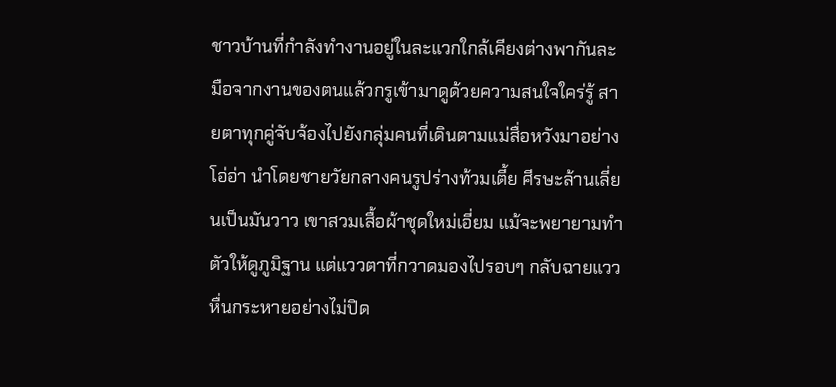ชาวบ้านที่กำลังทำงานอยู่ในละแวกใกล้เคียงต่างพากันละมือจากงานของตนแล้วกรูเข้ามาดูด้วยความสนใจใคร่รู้ สายตาทุกคู่จับจ้องไปยังกลุ่มคนที่เดินตามแม่สื่อหวังมาอย่างโอ่อ่า นำโดยชายวัยกลางคนรูปร่างท้วมเตี้ย ศีรษะล้านเลี่ยนเป็นมันวาว เขาสวมเสื้อผ้าชุดใหม่เอี่ยม แม้จะพยายามทำตัวให้ดูภูมิฐาน แต่แววตาที่กวาดมองไปรอบๆ กลับฉายแววหื่นกระหายอย่างไม่ปิด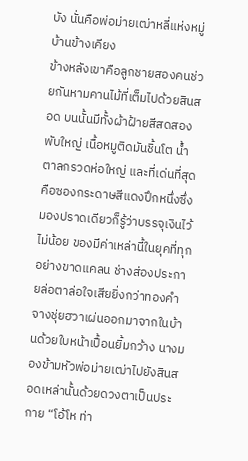บัง นั่นคือพ่อม่ายเฒ่าหลี่แห่งหมู่บ้านข้างเคียง
ข้างหลังเขาคือลูกชายสองคนช่วยกันหามคานไม้ที่เต็มไปด้วยสินสอด บนนั้นมีทั้งผ้าฝ้ายสีสดสองพับใหญ่ เนื้อหมูติดมันชิ้นโต น้ำตาลกรวดห่อใหญ่ และที่เด่นที่สุดคือซองกระดาษสีแดงปึกหนึ่งซึ่งมองปราดเดียวก็รู้ว่าบรรจุเงินไว้ไม่น้อย ของมีค่าเหล่านี้ในยุคที่ทุกอย่างขาดแคลน ช่างส่องประกายล่อตาล่อใจเสียยิ่งกว่าทองคำ
จางชุ่ยฮวาเผ่นออกมาจากในบ้านด้วยใบหน้าเปื้อนยิ้มกว้าง นางมองข้ามหัวพ่อม่ายเฒ่าไปยังสินสอดเหล่านั้นด้วยดวงตาเป็นประกาย “โอ้โห ท่า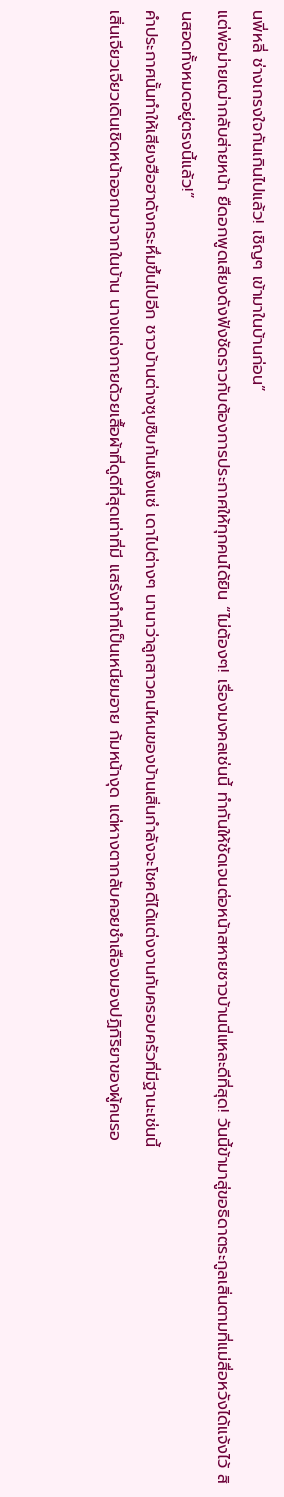นพี่หลี่ ช่างเกรงใจกันเกินไปแล้ว! เชิญๆ เข้ามาในบ้านก่อน”
แต่พ่อม่ายเฒ่ากลับส่ายหน้า ยืดอกพูดเสียงดังฟังชัดราวกับต้องการประกาศให้ทุกคนได้ยิน “ไม่ต้องๆ! เรื่องมงคลเช่นนี้ ทำกันให้ชัดเจนต่อหน้าสหายชาวบ้านนี่แหละดีที่สุด! วันนี้ข้ามาสู่ขอธิดาตระกูลเสิ่นตามที่แม่สื่อหวังได้แจ้งไว้ สินสอดทั้งหมดอยู่ตรงนี้แล้ว!”
คำประกาศนั้นทำให้เสียงฮือฮาดังกระหึ่มขึ้นไปอีก ชาวบ้านต่างซุบซิบกันเซ็งแซ่ เดาไปต่างๆ นานาว่าลูกสาวคนไหนของบ้านเสิ่นกำลังจะโชคดีได้แต่งงานกับครอบครัวที่มีฐานะเช่นนี้
เสิ่นเจียวเจียวเดินเชิดหน้าออกมาจากในบ้าน นางแต่งกายด้วยเสื้อผ้าที่ดูดีที่สุดเท่าที่มี แสร้งทำทีเป็นเหนียมอาย ก้มหน้างุด แต่หางตากลับคอยชำเลืองมองปฏิกิริยาของผู้คนรอ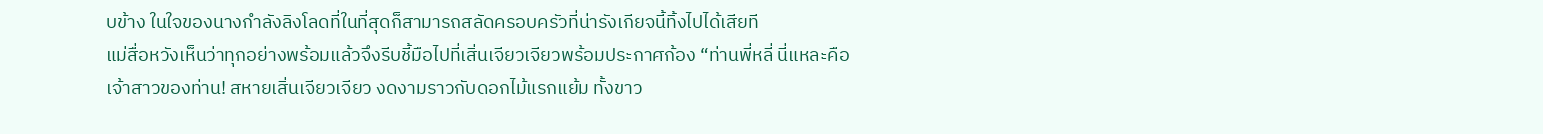บข้าง ในใจของนางกำลังลิงโลดที่ในที่สุดก็สามารถสลัดครอบครัวที่น่ารังเกียจนี้ทิ้งไปได้เสียที
แม่สื่อหวังเห็นว่าทุกอย่างพร้อมแล้วจึงรีบชี้มือไปที่เสิ่นเจียวเจียวพร้อมประกาศก้อง “ท่านพี่หลี่ นี่แหละคือเจ้าสาวของท่าน! สหายเสิ่นเจียวเจียว งดงามราวกับดอกไม้แรกแย้ม ทั้งขาว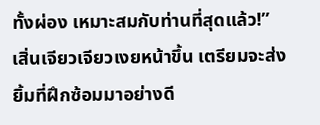ทั้งผ่อง เหมาะสมกับท่านที่สุดแล้ว!”
เสิ่นเจียวเจียวเงยหน้าขึ้น เตรียมจะส่งยิ้มที่ฝึกซ้อมมาอย่างดี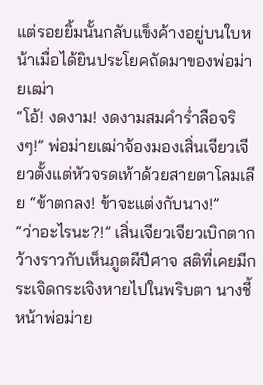แต่รอยยิ้มนั้นกลับแข็งค้างอยู่บนใบหน้าเมื่อได้ยินประโยคถัดมาของพ่อม่ายเฒ่า
“โอ้! งดงาม! งดงามสมคำร่ำลือจริงๆ!” พ่อม่ายเฒ่าจ้องมองเสิ่นเจียวเจียวตั้งแต่หัวจรดเท้าด้วยสายตาโลมเลีย “ข้าตกลง! ข้าจะแต่งกับนาง!”
“ว่าอะไรนะ?!” เสิ่นเจียวเจียวเบิกตากว้างราวกับเห็นภูตผีปีศาจ สติที่เคยมีกระเจิดกระเจิงหายไปในพริบตา นางชี้หน้าพ่อม่าย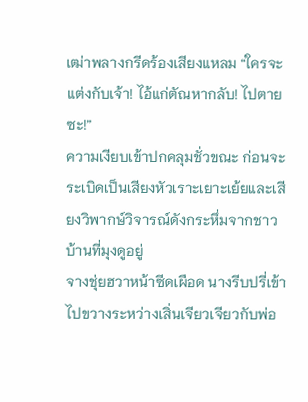เฒ่าพลางกรีดร้องเสียงแหลม “ใครจะแต่งกับเจ้า! ไอ้แก่ตัณหากลับ! ไปตายซะ!”
ความเงียบเข้าปกคลุมชั่วขณะ ก่อนจะระเบิดเป็นเสียงหัวเราะเยาะเย้ยและเสียงวิพากษ์วิจารณ์ดังกระหึ่มจากชาวบ้านที่มุงดูอยู่
จางชุ่ยฮวาหน้าซีดเผือด นางรีบปรี่เข้าไปขวางระหว่างเสิ่นเจียวเจียวกับพ่อ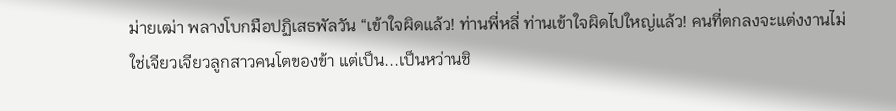ม่ายเฒ่า พลางโบกมือปฏิเสธพัลวัน “เข้าใจผิดแล้ว! ท่านพี่หลี่ ท่านเข้าใจผิดไปใหญ่แล้ว! คนที่ตกลงจะแต่งงานไม่ใช่เจียวเจียวลูกสาวคนโตของข้า แต่เป็น...เป็นหว่านชิ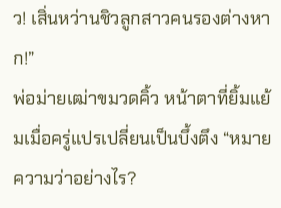ว! เสิ่นหว่านชิวลูกสาวคนรองต่างหาก!”
พ่อม่ายเฒ่าขมวดคิ้ว หน้าตาที่ยิ้มแย้มเมื่อครู่แปรเปลี่ยนเป็นบึ้งตึง “หมายความว่าอย่างไร?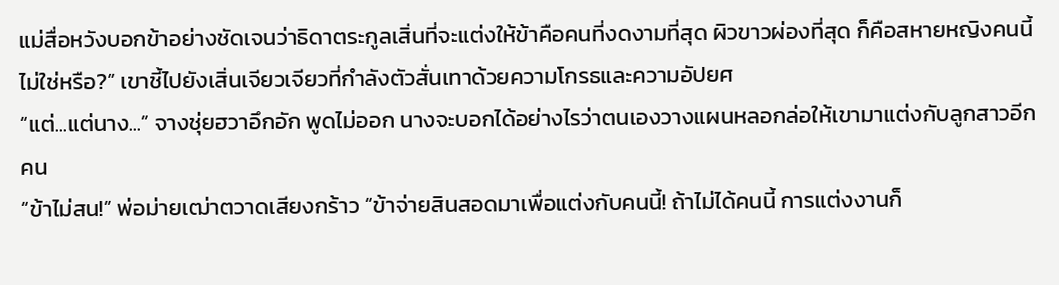แม่สื่อหวังบอกข้าอย่างชัดเจนว่าธิดาตระกูลเสิ่นที่จะแต่งให้ข้าคือคนที่งดงามที่สุด ผิวขาวผ่องที่สุด ก็คือสหายหญิงคนนี้ไม่ใช่หรือ?” เขาชี้ไปยังเสิ่นเจียวเจียวที่กำลังตัวสั่นเทาด้วยความโกรธและความอัปยศ
“แต่...แต่นาง...” จางชุ่ยฮวาอึกอัก พูดไม่ออก นางจะบอกได้อย่างไรว่าตนเองวางแผนหลอกล่อให้เขามาแต่งกับลูกสาวอีกคน
“ข้าไม่สน!” พ่อม่ายเฒ่าตวาดเสียงกร้าว “ข้าจ่ายสินสอดมาเพื่อแต่งกับคนนี้! ถ้าไม่ได้คนนี้ การแต่งงานก็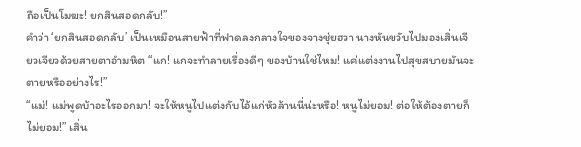ถือเป็นโมฆะ! ยกสินสอดกลับ!”
คำว่า ‘ยกสินสอดกลับ’ เป็นเหมือนสายฟ้าที่ฟาดลงกลางใจของจางชุ่ยฮวา นางหันขวับไปมองเสิ่นเจียวเจียวด้วยสายตาอำมหิต “แก! แกจะทำลายเรื่องดีๆ ของบ้านใช่ไหม! แค่แต่งงานไปสุขสบายมันจะตายหรืออย่างไร!”
“แม่! แม่พูดบ้าอะไรออกมา! จะให้หนูไปแต่งกับไอ้แก่หัวล้านนี่น่ะหรือ! หนูไม่ยอม! ต่อให้ต้องตายก็ไม่ยอม!” เสิ่น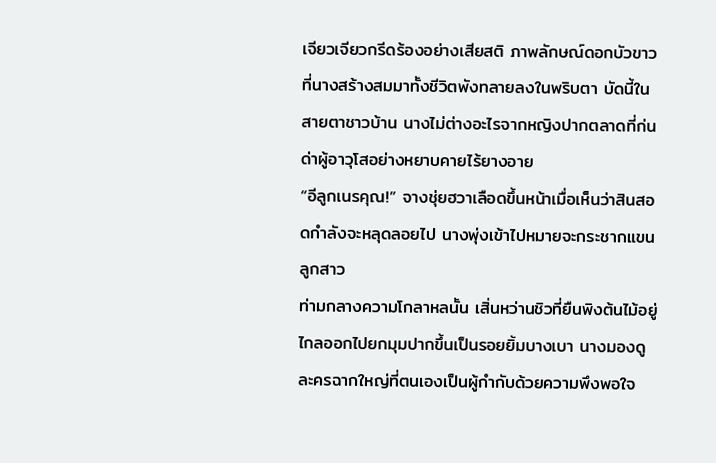เจียวเจียวกรีดร้องอย่างเสียสติ ภาพลักษณ์ดอกบัวขาวที่นางสร้างสมมาทั้งชีวิตพังทลายลงในพริบตา บัดนี้ในสายตาชาวบ้าน นางไม่ต่างอะไรจากหญิงปากตลาดที่ก่นด่าผู้อาวุโสอย่างหยาบคายไร้ยางอาย
“อีลูกเนรคุณ!” จางชุ่ยฮวาเลือดขึ้นหน้าเมื่อเห็นว่าสินสอดกำลังจะหลุดลอยไป นางพุ่งเข้าไปหมายจะกระชากแขนลูกสาว
ท่ามกลางความโกลาหลนั้น เสิ่นหว่านชิวที่ยืนพิงต้นไม้อยู่ไกลออกไปยกมุมปากขึ้นเป็นรอยยิ้มบางเบา นางมองดูละครฉากใหญ่ที่ตนเองเป็นผู้กำกับด้วยความพึงพอใจ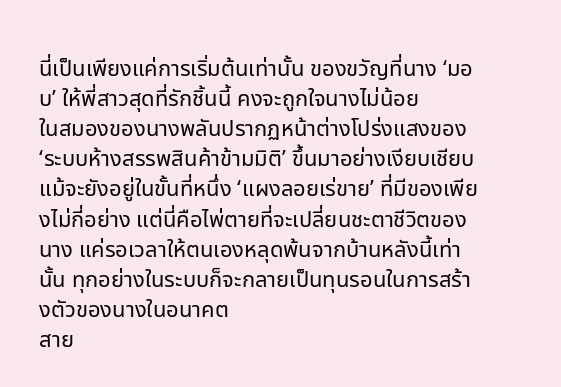นี่เป็นเพียงแค่การเริ่มต้นเท่านั้น ของขวัญที่นาง ‘มอบ’ ให้พี่สาวสุดที่รักชิ้นนี้ คงจะถูกใจนางไม่น้อย
ในสมองของนางพลันปรากฏหน้าต่างโปร่งแสงของ ‘ระบบห้างสรรพสินค้าข้ามมิติ’ ขึ้นมาอย่างเงียบเชียบ แม้จะยังอยู่ในขั้นที่หนึ่ง ‘แผงลอยเร่ขาย’ ที่มีของเพียงไม่กี่อย่าง แต่นี่คือไพ่ตายที่จะเปลี่ยนชะตาชีวิตของนาง แค่รอเวลาให้ตนเองหลุดพ้นจากบ้านหลังนี้เท่านั้น ทุกอย่างในระบบก็จะกลายเป็นทุนรอนในการสร้างตัวของนางในอนาคต
สาย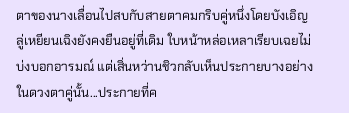ตาของนางเลื่อนไปสบกับสายตาคมกริบคู่หนึ่งโดยบังเอิญ ลู่เหยียนเฉิงยังคงยืนอยู่ที่เดิม ใบหน้าหล่อเหลาเรียบเฉยไม่บ่งบอกอารมณ์ แต่เสิ่นหว่านชิวกลับเห็นประกายบางอย่างในดวงตาคู่นั้น...ประกายที่ค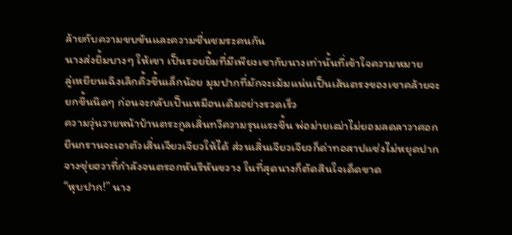ล้ายกับความขบขันและความชื่นชมระคนกัน
นางส่งยิ้มบางๆ ให้เขา เป็นรอยยิ้มที่มีเพียงเขากับนางเท่านั้นที่เข้าใจความหมาย
ลู่เหยียนเฉิงเลิกคิ้วขึ้นเล็กน้อย มุมปากที่มักจะเม้มแน่นเป็นเส้นตรงของเขาคล้ายจะยกขึ้นนิดๆ ก่อนจะกลับเป็นเหมือนเดิมอย่างรวดเร็ว
ความวุ่นวายหน้าบ้านตระกูลเสิ่นทวีความรุนแรงขึ้น พ่อม่ายเฒ่าไม่ยอมลดลาวาศอก ยืนกรานจะเอาตัวเสิ่นเจียวเจียวให้ได้ ส่วนเสิ่นเจียวเจียวก็ด่าทอสาปแช่งไม่หยุดปาก จางชุ่ยฮวาที่กำลังจนตรอกหันรีหันขวาง ในที่สุดนางก็ตัดสินใจเด็ดขาด
“หุบปาก!” นาง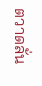ตวาดลั่น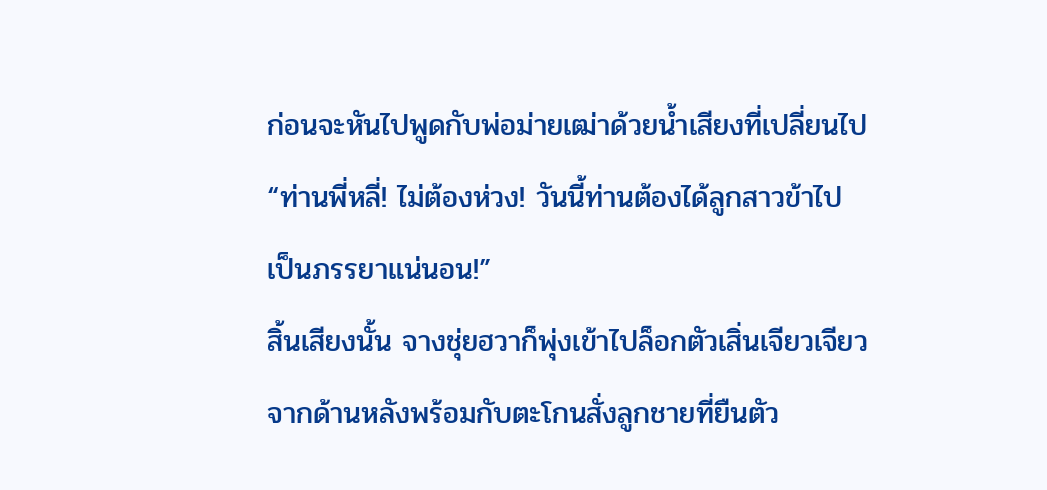ก่อนจะหันไปพูดกับพ่อม่ายเฒ่าด้วยน้ำเสียงที่เปลี่ยนไป “ท่านพี่หลี่! ไม่ต้องห่วง! วันนี้ท่านต้องได้ลูกสาวข้าไปเป็นภรรยาแน่นอน!”
สิ้นเสียงนั้น จางชุ่ยฮวาก็พุ่งเข้าไปล็อกตัวเสิ่นเจียวเจียวจากด้านหลังพร้อมกับตะโกนสั่งลูกชายที่ยืนตัว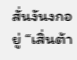สั่นงันงกอยู่ “เสิ่นต้า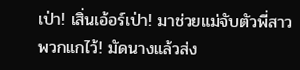เป่า! เสิ่นเอ้อร์เป่า! มาช่วยแม่จับตัวพี่สาวพวกแกไว้! มัดนางแล้วส่ง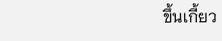ขึ้นเกี้ยว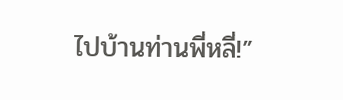ไปบ้านท่านพี่หลี่!”